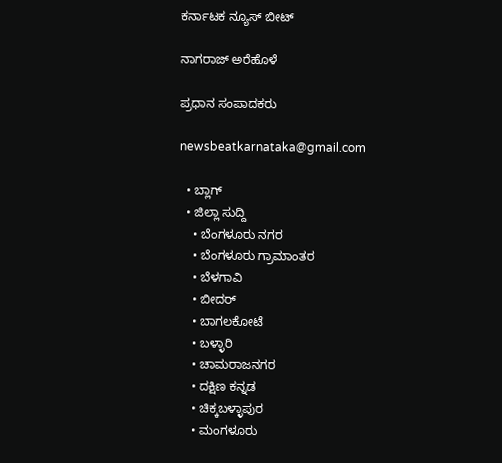ಕರ್ನಾಟಕ ನ್ಯೂಸ್ ಬೀಟ್

ನಾಗರಾಜ್ ಅರೆಹೊಳೆ

ಪ್ರಧಾನ ಸಂಪಾದಕರು

newsbeatkarnataka@gmail.com

  • ಬ್ಲಾಗ್
  • ಜಿಲ್ಲಾ ಸುದ್ದಿ
    • ಬೆಂಗಳೂರು ನಗರ
    • ಬೆಂಗಳೂರು ಗ್ರಾಮಾಂತರ
    • ಬೆಳಗಾವಿ
    • ಬೀದರ್
    • ಬಾಗಲಕೋಟೆ
    • ಬಳ್ಳಾರಿ
    • ಚಾಮರಾಜನಗರ
    • ದಕ್ಷಿಣ ಕನ್ನಡ
    • ಚಿಕ್ಕಬಳ್ಳಾಪುರ
    • ಮಂಗಳೂರು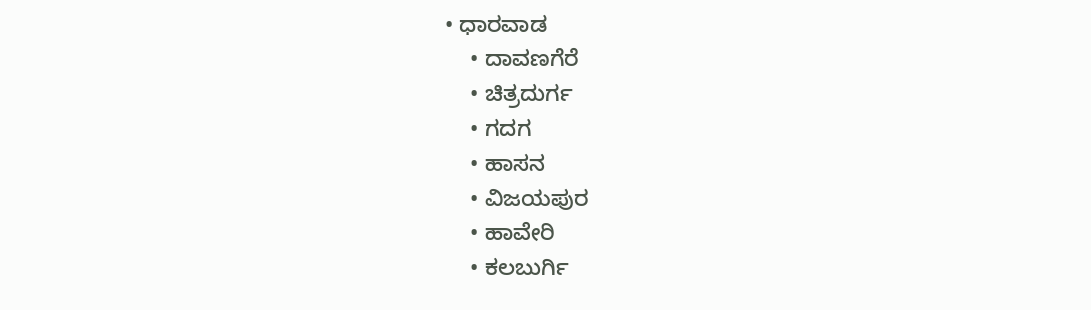• ಧಾರವಾಡ
    • ದಾವಣಗೆರೆ
    • ಚಿತ್ರದುರ್ಗ
    • ಗದಗ
    • ಹಾಸನ
    • ವಿಜಯಪುರ
    • ಹಾವೇರಿ
    • ಕಲಬುರ್ಗಿ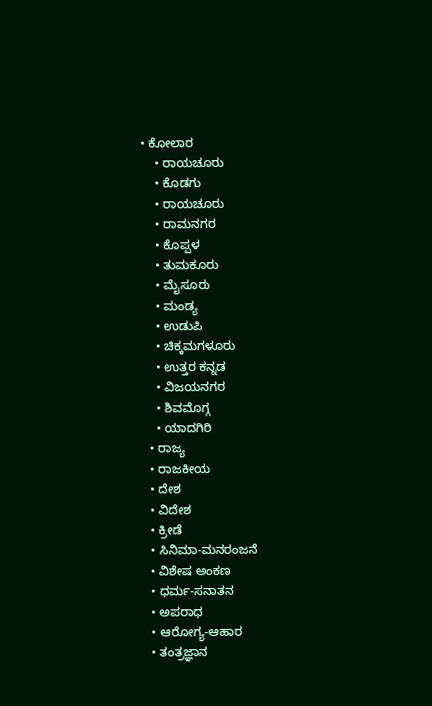• ಕೋಲಾರ
    • ರಾಯಚೂರು
    • ಕೊಡಗು
    • ರಾಯಚೂರು
    • ರಾಮನಗರ
    • ಕೊಪ್ಪಳ
    • ತುಮಕೂರು
    • ಮೈಸೂರು
    • ಮಂಡ್ಯ
    • ಉಡುಪಿ
    • ಚಿಕ್ಕಮಗಳೂರು
    • ಉತ್ತರ ಕನ್ನಡ
    • ವಿಜಯನಗರ
    • ಶಿವಮೊಗ್ಗ
    • ಯಾದಗಿರಿ
  • ರಾಜ್ಯ
  • ರಾಜಕೀಯ
  • ದೇಶ
  • ವಿದೇಶ
  • ಕ್ರೀಡೆ
  • ಸಿನಿಮಾ-ಮನರಂಜನೆ
  • ವಿಶೇಷ ಅಂಕಣ
  • ಧರ್ಮ-ಸನಾತನ
  • ಅಪರಾಧ
  • ಆರೋಗ್ಯ-ಆಹಾರ
  • ತಂತ್ರಜ್ಞಾನ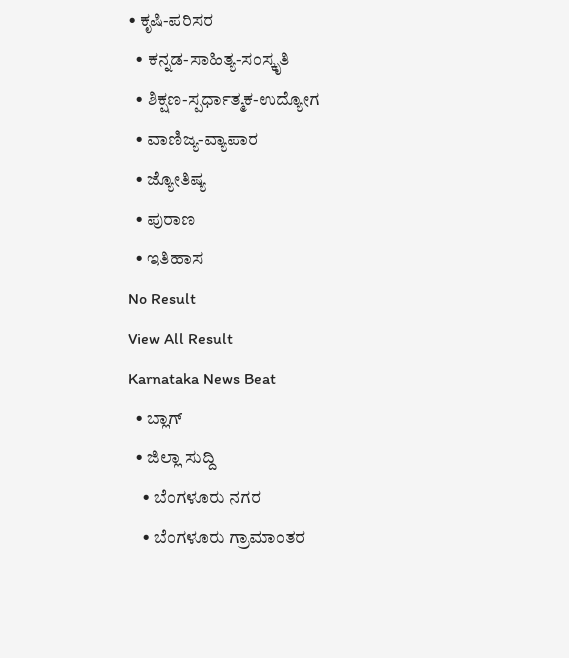• ಕೃಷಿ-ಪರಿಸರ
  • ಕನ್ನಡ-ಸಾಹಿತ್ಯ-ಸಂಸ್ಕೃತಿ
  • ಶಿಕ್ಷಣ-ಸ್ಪರ್ಧಾತ್ಮಕ-ಉದ್ಯೋಗ
  • ವಾಣಿಜ್ಯ-ವ್ಯಾಪಾರ
  • ಜ್ಯೋತಿಷ್ಯ
  • ಪುರಾಣ
  • ಇತಿಹಾಸ
No Result
View All Result
Karnataka News Beat
  • ಬ್ಲಾಗ್
  • ಜಿಲ್ಲಾ ಸುದ್ದಿ
    • ಬೆಂಗಳೂರು ನಗರ
    • ಬೆಂಗಳೂರು ಗ್ರಾಮಾಂತರ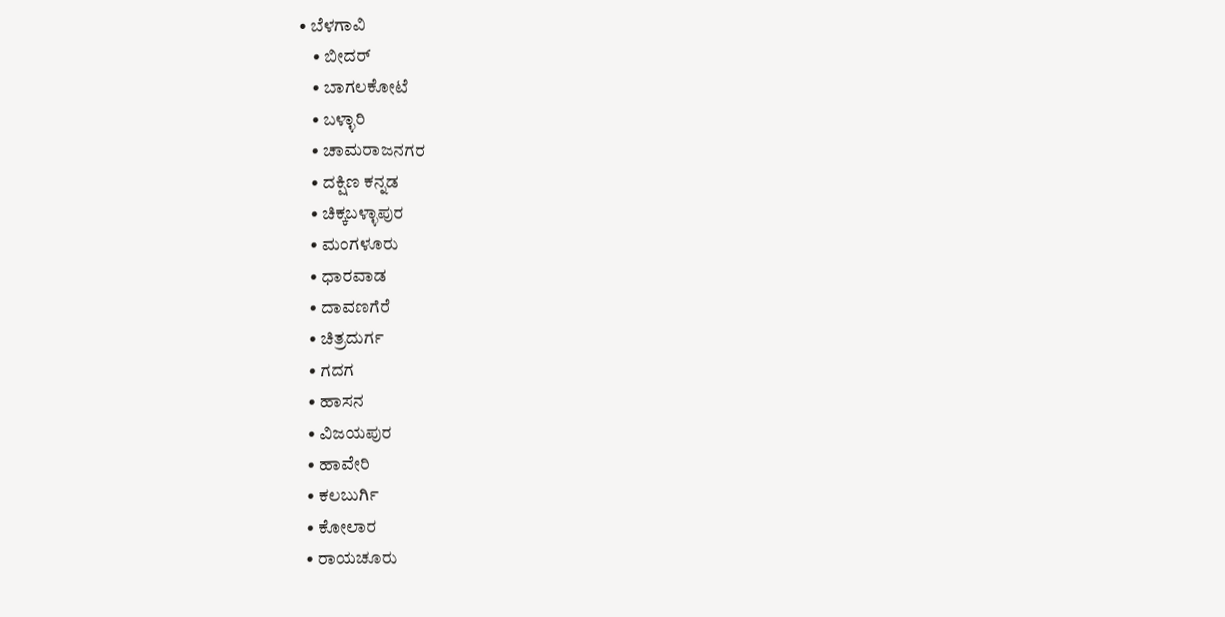• ಬೆಳಗಾವಿ
    • ಬೀದರ್
    • ಬಾಗಲಕೋಟೆ
    • ಬಳ್ಳಾರಿ
    • ಚಾಮರಾಜನಗರ
    • ದಕ್ಷಿಣ ಕನ್ನಡ
    • ಚಿಕ್ಕಬಳ್ಳಾಪುರ
    • ಮಂಗಳೂರು
    • ಧಾರವಾಡ
    • ದಾವಣಗೆರೆ
    • ಚಿತ್ರದುರ್ಗ
    • ಗದಗ
    • ಹಾಸನ
    • ವಿಜಯಪುರ
    • ಹಾವೇರಿ
    • ಕಲಬುರ್ಗಿ
    • ಕೋಲಾರ
    • ರಾಯಚೂರು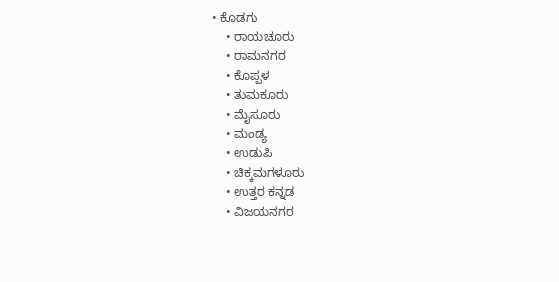• ಕೊಡಗು
    • ರಾಯಚೂರು
    • ರಾಮನಗರ
    • ಕೊಪ್ಪಳ
    • ತುಮಕೂರು
    • ಮೈಸೂರು
    • ಮಂಡ್ಯ
    • ಉಡುಪಿ
    • ಚಿಕ್ಕಮಗಳೂರು
    • ಉತ್ತರ ಕನ್ನಡ
    • ವಿಜಯನಗರ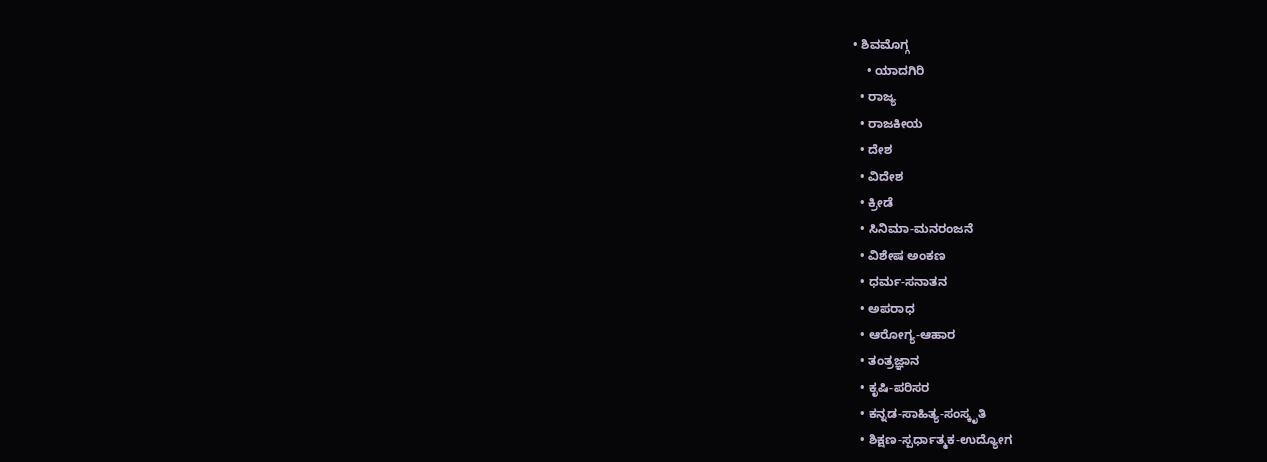• ಶಿವಮೊಗ್ಗ
    • ಯಾದಗಿರಿ
  • ರಾಜ್ಯ
  • ರಾಜಕೀಯ
  • ದೇಶ
  • ವಿದೇಶ
  • ಕ್ರೀಡೆ
  • ಸಿನಿಮಾ-ಮನರಂಜನೆ
  • ವಿಶೇಷ ಅಂಕಣ
  • ಧರ್ಮ-ಸನಾತನ
  • ಅಪರಾಧ
  • ಆರೋಗ್ಯ-ಆಹಾರ
  • ತಂತ್ರಜ್ಞಾನ
  • ಕೃಷಿ-ಪರಿಸರ
  • ಕನ್ನಡ-ಸಾಹಿತ್ಯ-ಸಂಸ್ಕೃತಿ
  • ಶಿಕ್ಷಣ-ಸ್ಪರ್ಧಾತ್ಮಕ-ಉದ್ಯೋಗ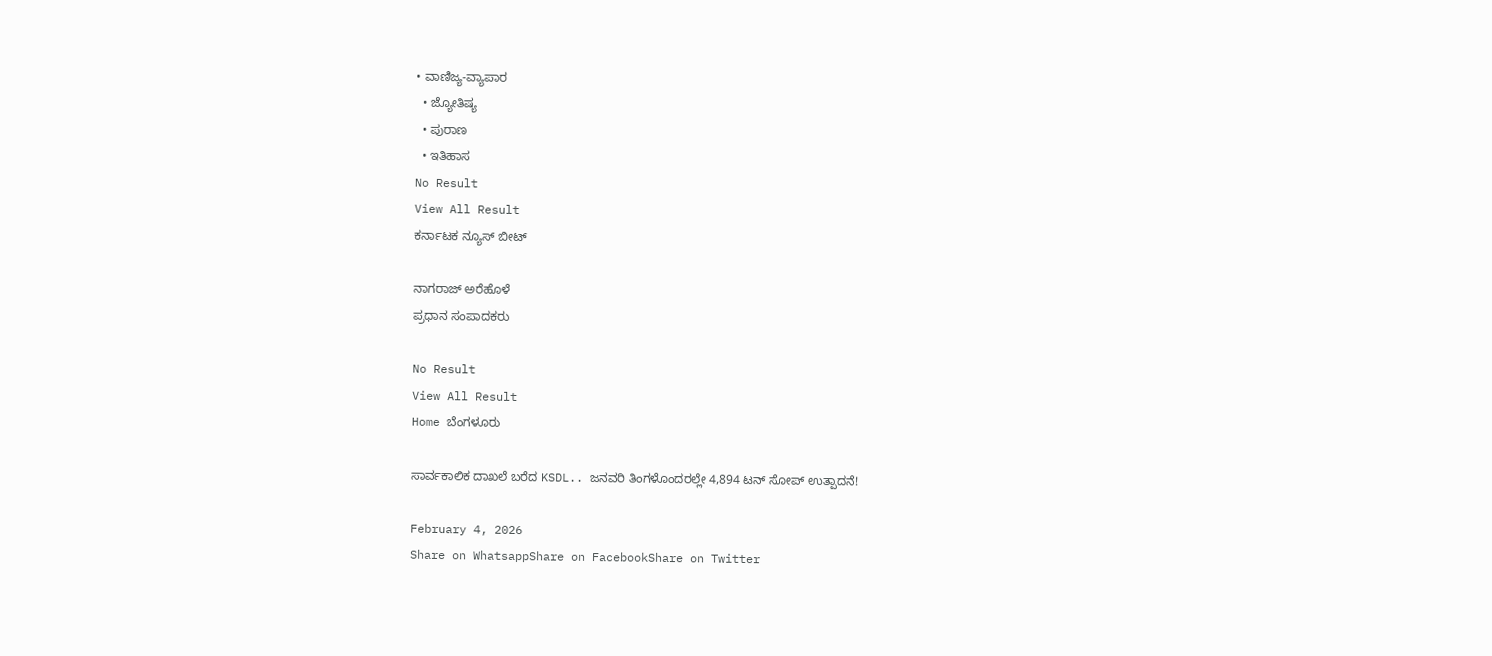• ವಾಣಿಜ್ಯ-ವ್ಯಾಪಾರ
  • ಜ್ಯೋತಿಷ್ಯ
  • ಪುರಾಣ
  • ಇತಿಹಾಸ
No Result
View All Result
ಕರ್ನಾಟಕ ನ್ಯೂಸ್ ಬೀಟ್

ನಾಗರಾಜ್ ಅರೆಹೊಳೆ
ಪ್ರಧಾನ ಸಂಪಾದಕರು

No Result
View All Result
Home ಬೆಂಗಳೂರು

ಸಾರ್ವಕಾಲಿಕ ದಾಖಲೆ ಬರೆದ KSDL.. ಜನವರಿ ತಿಂಗಳೊಂದರಲ್ಲೇ 4,894 ಟನ್ ಸೋಪ್ ಉತ್ಪಾದನೆ!

February 4, 2026
Share on WhatsappShare on FacebookShare on Twitter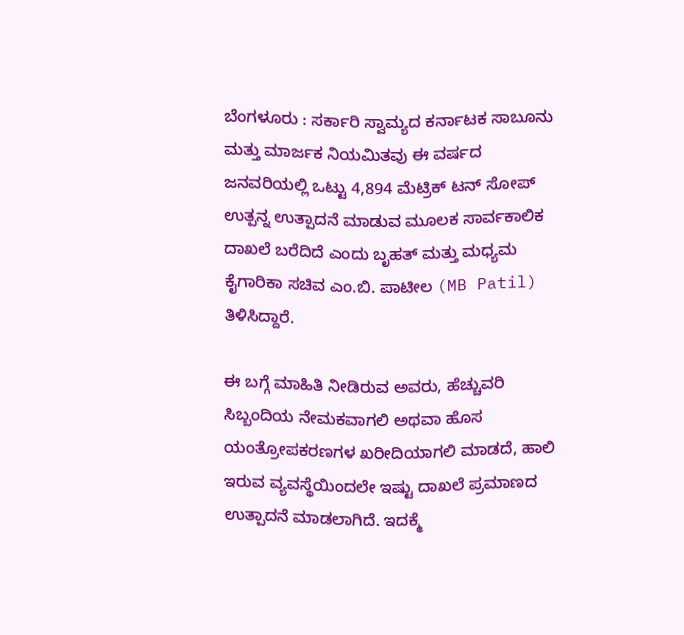ಬೆಂಗಳೂರು : ಸರ್ಕಾರಿ ಸ್ವಾಮ್ಯದ ಕರ್ನಾಟಕ ಸಾಬೂನು ಮತ್ತು ಮಾರ್ಜಕ ನಿಯಮಿತವು ಈ ವರ್ಷದ ಜನವರಿಯಲ್ಲಿ ಒಟ್ಟು 4,894 ಮೆಟ್ರಿಕ್ ಟನ್ ಸೋಪ್ ಉತ್ಪನ್ನ ಉತ್ಪಾದನೆ ಮಾಡುವ ಮೂಲಕ ಸಾರ್ವಕಾಲಿಕ ದಾಖಲೆ ಬರೆದಿದೆ ಎಂದು ಬೃಹತ್ ಮತ್ತು ಮಧ್ಯಮ ಕೈಗಾರಿಕಾ ಸಚಿವ ಎಂ.ಬಿ. ಪಾಟೀಲ (MB Patil) ತಿಳಿಸಿದ್ದಾರೆ.

ಈ ಬಗ್ಗೆ ಮಾಹಿತಿ ನೀಡಿರುವ ಅವರು, ಹೆಚ್ಚುವರಿ ಸಿಬ್ಬಂದಿಯ ನೇಮಕವಾಗಲಿ ಅಥವಾ ಹೊಸ ಯಂತ್ರೋಪಕರಣಗಳ ಖರೀದಿಯಾಗಲಿ ಮಾಡದೆ, ಹಾಲಿ ಇರುವ ವ್ಯವಸ್ಥೆಯಿಂದಲೇ ಇಷ್ಟು ದಾಖಲೆ ಪ್ರಮಾಣದ ಉತ್ಪಾದನೆ ಮಾಡಲಾಗಿದೆ. ಇದಕ್ಮೆ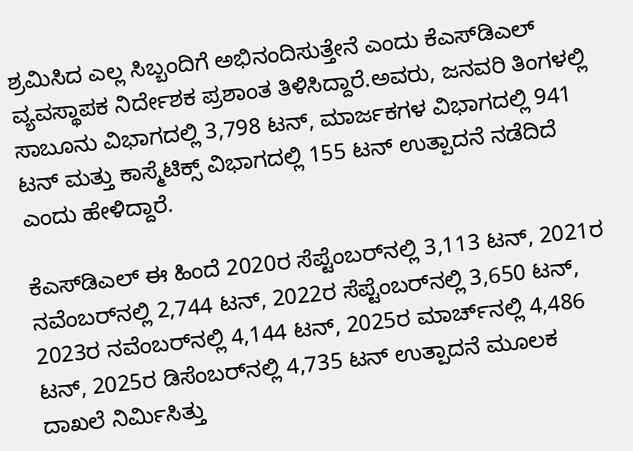ಶ್ರಮಿಸಿದ ಎಲ್ಲ ಸಿಬ್ಬಂದಿಗೆ ಅಭಿನಂದಿಸುತ್ತೇನೆ ಎಂದು ಕೆಎಸ್‌ಡಿಎಲ್ ವ್ಯವಸ್ಥಾಪಕ ನಿರ್ದೇಶಕ ಪ್ರಶಾಂತ ತಿಳಿಸಿದ್ದಾರೆ.ಅವರು, ಜನವರಿ ತಿಂಗಳಲ್ಲಿ ಸಾಬೂನು ವಿಭಾಗದಲ್ಲಿ 3,798 ಟನ್, ಮಾರ್ಜಕಗಳ ವಿಭಾಗದಲ್ಲಿ 941 ಟನ್ ಮತ್ತು ಕಾಸ್ಮೆಟಿಕ್ಸ್ ವಿಭಾಗದಲ್ಲಿ 155 ಟನ್ ಉತ್ಪಾದನೆ ನಡೆದಿದೆ ಎಂದು ಹೇಳಿದ್ದಾರೆ.

ಕೆಎಸ್‌ಡಿಎಲ್ ಈ ಹಿಂದೆ 2020ರ ಸೆಪ್ಟೆಂಬರ್‌ನಲ್ಲಿ 3,113 ಟನ್, 2021ರ ನವೆಂಬರ್‌ನಲ್ಲಿ 2,744 ಟನ್, 2022ರ ಸೆಪ್ಟೆಂಬರ್‌ನಲ್ಲಿ 3,650 ಟನ್, 2023ರ ನವೆಂಬರ್‌ನಲ್ಲಿ 4,144 ಟನ್, 2025ರ ಮಾರ್ಚ್‌ನಲ್ಲಿ 4,486 ಟನ್, 2025ರ ಡಿಸೆಂಬರ್‌ನಲ್ಲಿ 4,735 ಟನ್ ಉತ್ಪಾದನೆ ಮೂಲಕ ದಾಖಲೆ ನಿರ್ಮಿಸಿತ್ತು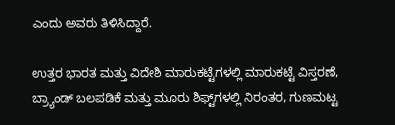ಎಂದು ಅವರು ತಿಳಿಸಿದ್ದಾರೆ.

ಉತ್ತರ ಭಾರತ ಮತ್ತು ವಿದೇಶಿ ಮಾರುಕಟ್ಟೆಗಳಲ್ಲಿ ಮಾರುಕಟ್ಟೆ ವಿಸ್ತರಣೆ, ಬ್ರ್ಯಾಂಡ್ ಬಲಪಡಿಕೆ ಮತ್ತು ಮೂರು ಶಿಫ್ಟ್‌ಗಳಲ್ಲಿ ನಿರಂತರ, ಗುಣಮಟ್ಟ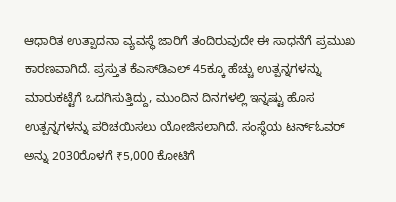ಆಧಾರಿತ ಉತ್ಪಾದನಾ ವ್ಯವಸ್ಥೆ ಜಾರಿಗೆ ತಂದಿರುವುದೇ ಈ ಸಾಧನೆಗೆ ಪ್ರಮುಖ ಕಾರಣವಾಗಿದೆ. ಪ್ರಸ್ತುತ ಕೆಎಸ್‌ಡಿಎಲ್ 45ಕ್ಕೂ ಹೆಚ್ಚು ಉತ್ಪನ್ನಗಳನ್ನು ಮಾರುಕಟ್ಟೆಗೆ ಒದಗಿಸುತ್ತಿದ್ದು, ಮುಂದಿನ ದಿನಗಳಲ್ಲಿ ಇನ್ನಷ್ಟು ಹೊಸ ಉತ್ಪನ್ನಗಳನ್ನು ಪರಿಚಯಿಸಲು ಯೋಜಿಸಲಾಗಿದೆ. ಸಂಸ್ಥೆಯ ಟರ್ನ್‌ಓವರ್ ಅನ್ನು 2030ರೊಳಗೆ ₹5,000 ಕೋಟಿಗೆ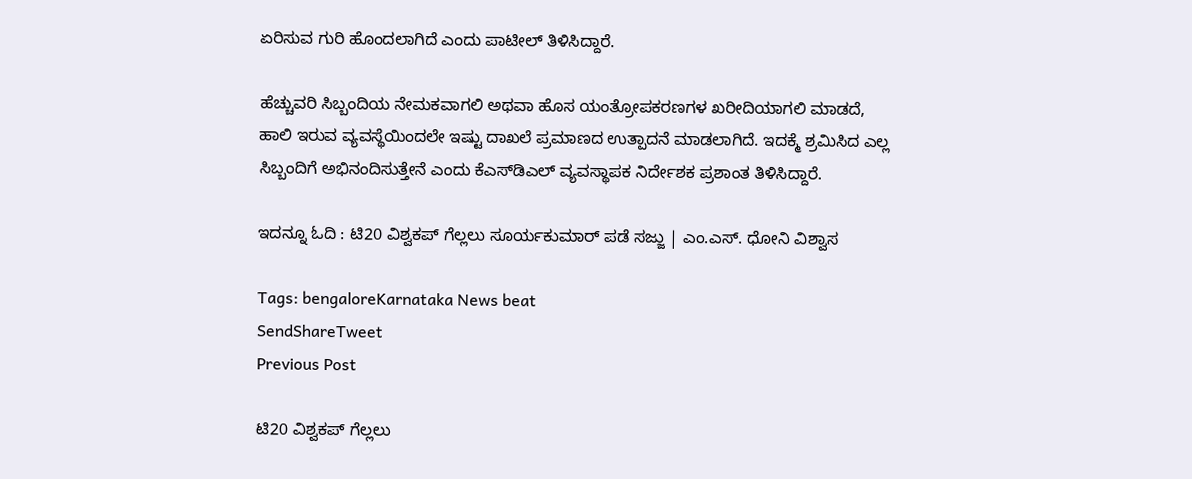ಏರಿಸುವ ಗುರಿ ಹೊಂದಲಾಗಿದೆ ಎಂದು ಪಾಟೀಲ್ ತಿಳಿಸಿದ್ದಾರೆ.

ಹೆಚ್ಚುವರಿ ಸಿಬ್ಬಂದಿಯ ನೇಮಕವಾಗಲಿ ಅಥವಾ ಹೊಸ ಯಂತ್ರೋಪಕರಣಗಳ ಖರೀದಿಯಾಗಲಿ ಮಾಡದೆ, ಹಾಲಿ ಇರುವ ವ್ಯವಸ್ಥೆಯಿಂದಲೇ ಇಷ್ಟು ದಾಖಲೆ ಪ್ರಮಾಣದ ಉತ್ಪಾದನೆ ಮಾಡಲಾಗಿದೆ. ಇದಕ್ಮೆ ಶ್ರಮಿಸಿದ ಎಲ್ಲ ಸಿಬ್ಬಂದಿಗೆ ಅಭಿನಂದಿಸುತ್ತೇನೆ ಎಂದು ಕೆಎಸ್‌ಡಿಎಲ್ ವ್ಯವಸ್ಥಾಪಕ ನಿರ್ದೇಶಕ ಪ್ರಶಾಂತ ತಿಳಿಸಿದ್ದಾರೆ.

ಇದನ್ನೂ ಓದಿ : ಟಿ20 ವಿಶ್ವಕಪ್‌ ಗೆಲ್ಲಲು ಸೂರ್ಯಕುಮಾರ್‌ ಪಡೆ ಸಜ್ಜು | ಎಂ.ಎಸ್. ಧೋನಿ ವಿಶ್ವಾಸ

Tags: bengaloreKarnataka News beat
SendShareTweet
Previous Post

ಟಿ20 ವಿಶ್ವಕಪ್‌ ಗೆಲ್ಲಲು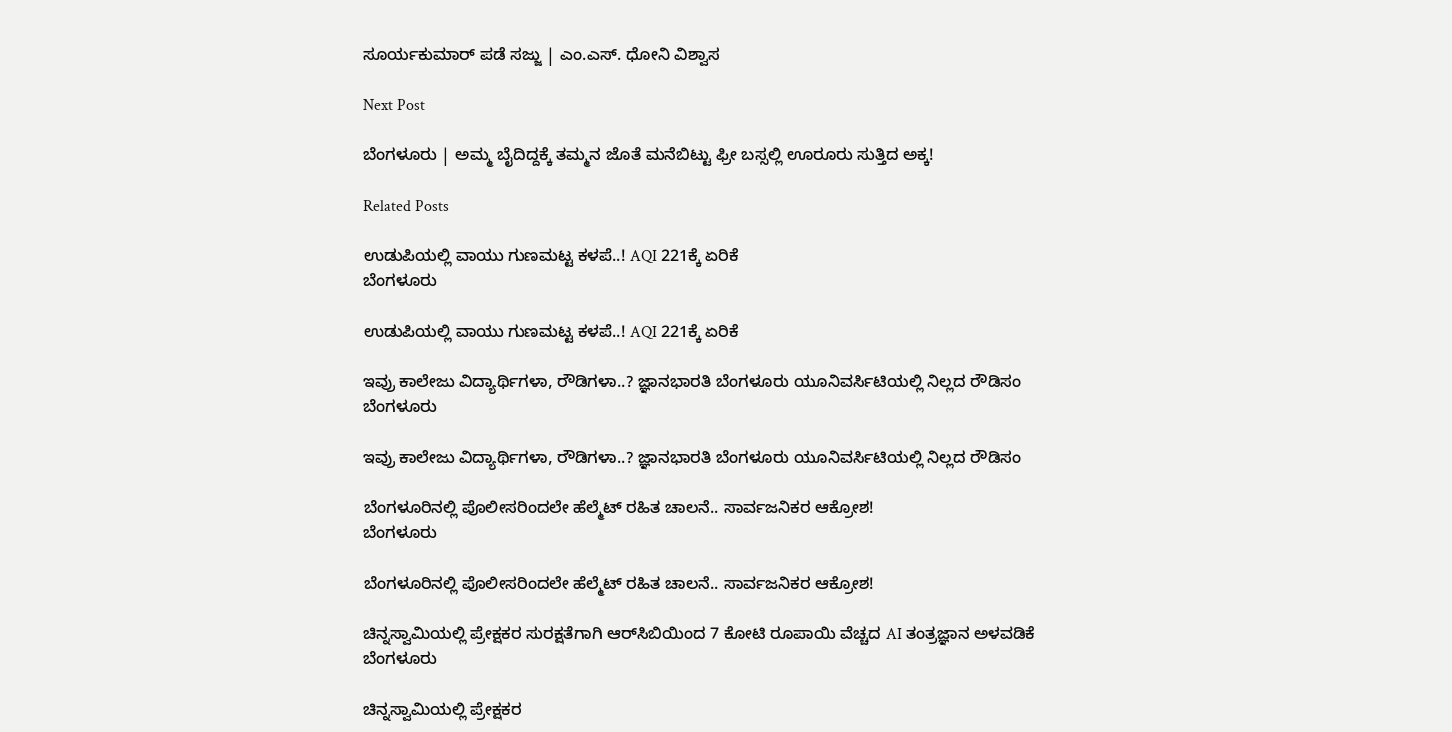ಸೂರ್ಯಕುಮಾರ್‌ ಪಡೆ ಸಜ್ಜು | ಎಂ.ಎಸ್. ಧೋನಿ ವಿಶ್ವಾಸ

Next Post

ಬೆಂಗಳೂರು | ಅಮ್ಮ ಬೈದಿದ್ದಕ್ಕೆ ತಮ್ಮನ ಜೊತೆ ಮನೆಬಿಟ್ಟು ಫ್ರೀ ಬಸ್ಸಲ್ಲಿ ಊರೂರು ಸುತ್ತಿದ ಅಕ್ಕ!

Related Posts

ಉಡುಪಿಯಲ್ಲಿ ವಾಯು ಗುಣಮಟ್ಟ ಕಳಪೆ..! AQI 221ಕ್ಕೆ ಏರಿಕೆ
ಬೆಂಗಳೂರು

ಉಡುಪಿಯಲ್ಲಿ ವಾಯು ಗುಣಮಟ್ಟ ಕಳಪೆ..! AQI 221ಕ್ಕೆ ಏರಿಕೆ

ಇವ್ರು ಕಾಲೇಜು ವಿದ್ಯಾರ್ಥಿಗಳಾ, ರೌಡಿಗಳಾ..? ಜ್ಞಾನಭಾರತಿ ಬೆಂಗಳೂರು ಯೂನಿವರ್ಸಿಟಿಯಲ್ಲಿ ನಿಲ್ಲದ ರೌಡಿಸಂ
ಬೆಂಗಳೂರು

ಇವ್ರು ಕಾಲೇಜು ವಿದ್ಯಾರ್ಥಿಗಳಾ, ರೌಡಿಗಳಾ..? ಜ್ಞಾನಭಾರತಿ ಬೆಂಗಳೂರು ಯೂನಿವರ್ಸಿಟಿಯಲ್ಲಿ ನಿಲ್ಲದ ರೌಡಿಸಂ

ಬೆಂಗಳೂರಿನಲ್ಲಿ ಪೊಲೀಸರಿಂದಲೇ ಹೆಲ್ಮೆಟ್ ರಹಿತ ಚಾಲನೆ.. ಸಾರ್ವಜನಿಕರ ಆಕ್ರೋಶ!
ಬೆಂಗಳೂರು

ಬೆಂಗಳೂರಿನಲ್ಲಿ ಪೊಲೀಸರಿಂದಲೇ ಹೆಲ್ಮೆಟ್ ರಹಿತ ಚಾಲನೆ.. ಸಾರ್ವಜನಿಕರ ಆಕ್ರೋಶ!

ಚಿನ್ನಸ್ವಾಮಿಯಲ್ಲಿ ಪ್ರೇಕ್ಷಕರ ಸುರಕ್ಷತೆಗಾಗಿ ಆರ್‌ಸಿಬಿಯಿಂದ 7 ಕೋಟಿ ರೂಪಾಯಿ ವೆಚ್ಚದ AI ತಂತ್ರಜ್ಞಾನ ಅಳವಡಿಕೆ
ಬೆಂಗಳೂರು

ಚಿನ್ನಸ್ವಾಮಿಯಲ್ಲಿ ಪ್ರೇಕ್ಷಕರ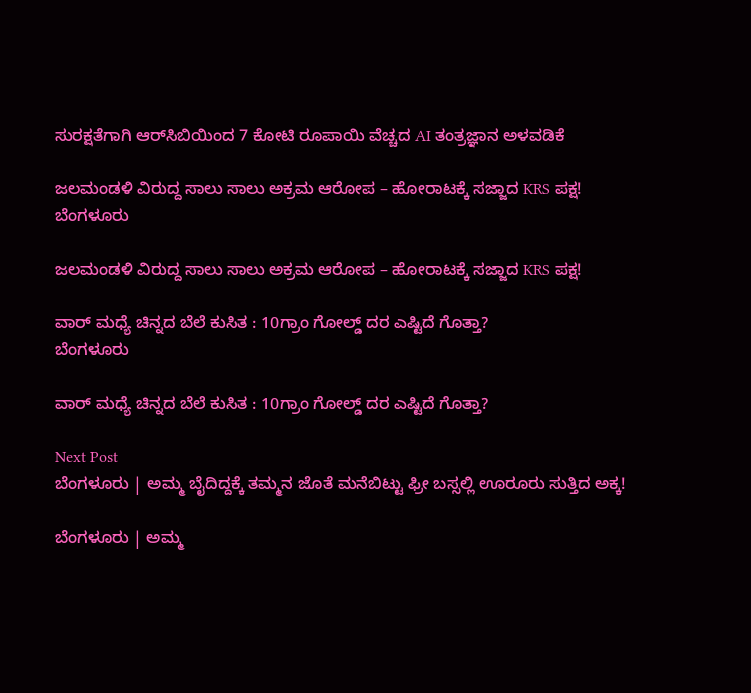ಸುರಕ್ಷತೆಗಾಗಿ ಆರ್‌ಸಿಬಿಯಿಂದ 7 ಕೋಟಿ ರೂಪಾಯಿ ವೆಚ್ಚದ AI ತಂತ್ರಜ್ಞಾನ ಅಳವಡಿಕೆ

ಜಲಮಂಡಳಿ ವಿರುದ್ದ ಸಾಲು ಸಾಲು ಅಕ್ರಮ ಆರೋಪ – ಹೋರಾಟಕ್ಕೆ ಸಜ್ಜಾದ KRS ಪಕ್ಷ!
ಬೆಂಗಳೂರು

ಜಲಮಂಡಳಿ ವಿರುದ್ದ ಸಾಲು ಸಾಲು ಅಕ್ರಮ ಆರೋಪ – ಹೋರಾಟಕ್ಕೆ ಸಜ್ಜಾದ KRS ಪಕ್ಷ!

ವಾರ್‌ ಮಧ್ಯೆ ಚಿನ್ನದ ಬೆಲೆ ಕುಸಿತ : 10ಗ್ರಾಂ ಗೋಲ್ಡ್‌ ದರ ಎಷ್ಟಿದೆ ಗೊತ್ತಾ?
ಬೆಂಗಳೂರು

ವಾರ್‌ ಮಧ್ಯೆ ಚಿನ್ನದ ಬೆಲೆ ಕುಸಿತ : 10ಗ್ರಾಂ ಗೋಲ್ಡ್‌ ದರ ಎಷ್ಟಿದೆ ಗೊತ್ತಾ?

Next Post
ಬೆಂಗಳೂರು | ಅಮ್ಮ ಬೈದಿದ್ದಕ್ಕೆ ತಮ್ಮನ ಜೊತೆ ಮನೆಬಿಟ್ಟು ಫ್ರೀ ಬಸ್ಸಲ್ಲಿ ಊರೂರು ಸುತ್ತಿದ ಅಕ್ಕ!

ಬೆಂಗಳೂರು | ಅಮ್ಮ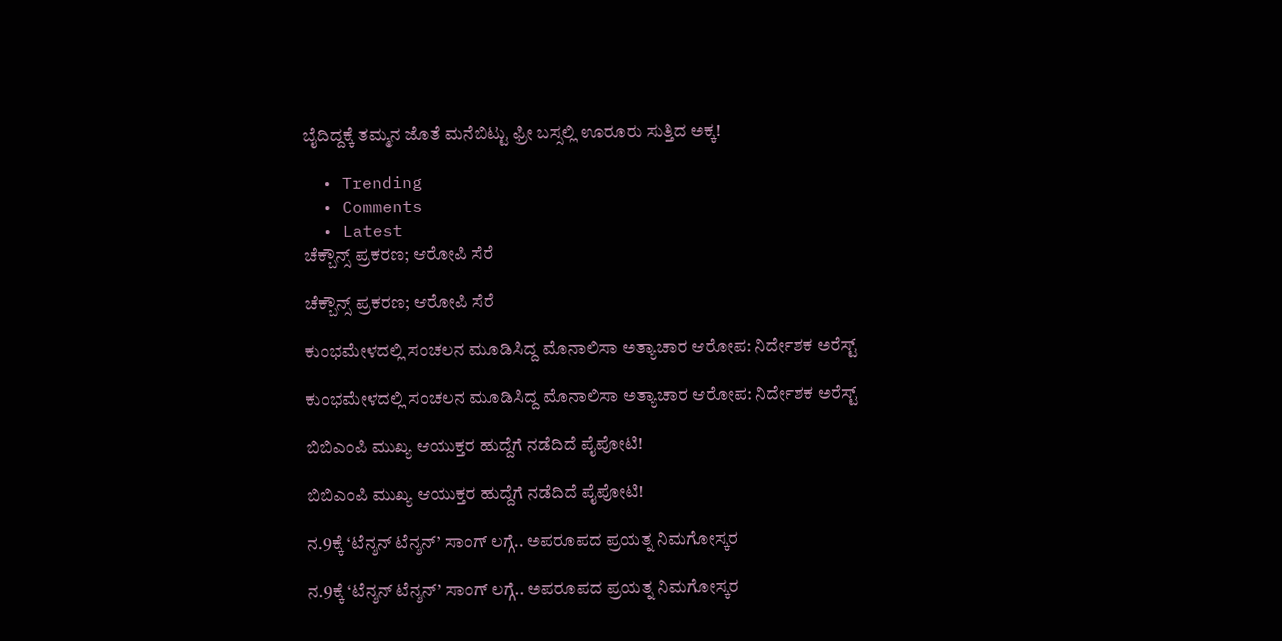ಬೈದಿದ್ದಕ್ಕೆ ತಮ್ಮನ ಜೊತೆ ಮನೆಬಿಟ್ಟು ಫ್ರೀ ಬಸ್ಸಲ್ಲಿ ಊರೂರು ಸುತ್ತಿದ ಅಕ್ಕ!

  • Trending
  • Comments
  • Latest
ಚೆಕ್ಬೌನ್ಸ್ ಪ್ರಕರಣ; ಆರೋಪಿ ಸೆರೆ

ಚೆಕ್ಬೌನ್ಸ್ ಪ್ರಕರಣ; ಆರೋಪಿ ಸೆರೆ

ಕುಂಭಮೇಳದಲ್ಲಿ ಸಂಚಲನ ಮೂಡಿಸಿದ್ದ ಮೊನಾಲಿಸಾ ಅತ್ಯಾಚಾರ ಆರೋಪ: ನಿರ್ದೇಶಕ ಅರೆಸ್ಟ್

ಕುಂಭಮೇಳದಲ್ಲಿ ಸಂಚಲನ ಮೂಡಿಸಿದ್ದ ಮೊನಾಲಿಸಾ ಅತ್ಯಾಚಾರ ಆರೋಪ: ನಿರ್ದೇಶಕ ಅರೆಸ್ಟ್

ಬಿಬಿಎಂಪಿ ಮುಖ್ಯ ಆಯುಕ್ತರ ಹುದ್ದೆಗೆ ನಡೆದಿದೆ ಪೈಪೋಟಿ!

ಬಿಬಿಎಂಪಿ ಮುಖ್ಯ ಆಯುಕ್ತರ ಹುದ್ದೆಗೆ ನಡೆದಿದೆ ಪೈಪೋಟಿ!

ನ.9ಕ್ಕೆ ‘ಟೆನ್ಶನ್ ಟೆನ್ಶನ್’ ಸಾಂಗ್ ಲಗ್ಗೆ.. ಅಪರೂಪದ ಪ್ರಯತ್ನ ನಿಮಗೋಸ್ಕರ

ನ.9ಕ್ಕೆ ‘ಟೆನ್ಶನ್ ಟೆನ್ಶನ್’ ಸಾಂಗ್ ಲಗ್ಗೆ.. ಅಪರೂಪದ ಪ್ರಯತ್ನ ನಿಮಗೋಸ್ಕರ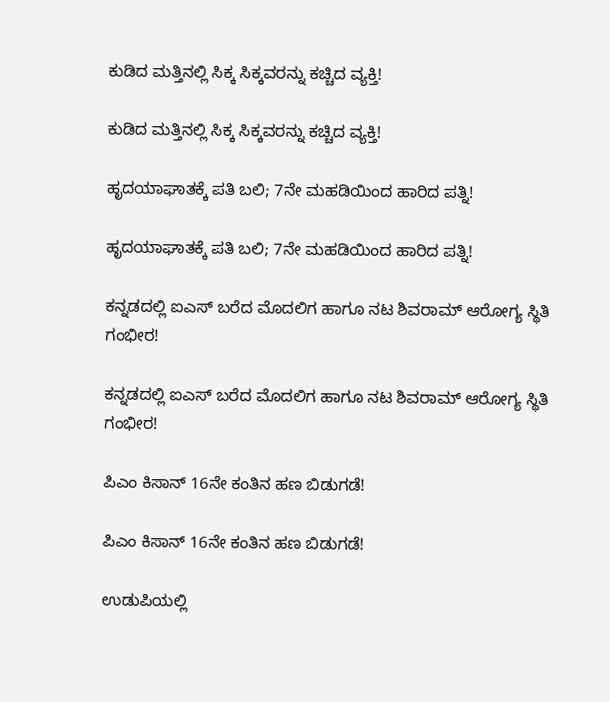ಕುಡಿದ ಮತ್ತಿನಲ್ಲಿ ಸಿಕ್ಕ ಸಿಕ್ಕವರನ್ನು ಕಚ್ಚಿದ ವ್ಯಕ್ತಿ!

ಕುಡಿದ ಮತ್ತಿನಲ್ಲಿ ಸಿಕ್ಕ ಸಿಕ್ಕವರನ್ನು ಕಚ್ಚಿದ ವ್ಯಕ್ತಿ!

ಹೃದಯಾಘಾತಕ್ಕೆ ಪತಿ ಬಲಿ; 7ನೇ ಮಹಡಿಯಿಂದ ಹಾರಿದ ಪತ್ನಿ!

ಹೃದಯಾಘಾತಕ್ಕೆ ಪತಿ ಬಲಿ; 7ನೇ ಮಹಡಿಯಿಂದ ಹಾರಿದ ಪತ್ನಿ!

ಕನ್ನಡದಲ್ಲಿ ಐಎಸ್ ಬರೆದ ಮೊದಲಿಗ ಹಾಗೂ ನಟ ಶಿವರಾಮ್ ಆರೋಗ್ಯ ಸ್ಥಿತಿ ಗಂಭೀರ!

ಕನ್ನಡದಲ್ಲಿ ಐಎಸ್ ಬರೆದ ಮೊದಲಿಗ ಹಾಗೂ ನಟ ಶಿವರಾಮ್ ಆರೋಗ್ಯ ಸ್ಥಿತಿ ಗಂಭೀರ!

ಪಿಎಂ ಕಿಸಾನ್ 16ನೇ ಕಂತಿನ ಹಣ ಬಿಡುಗಡೆ!

ಪಿಎಂ ಕಿಸಾನ್ 16ನೇ ಕಂತಿನ ಹಣ ಬಿಡುಗಡೆ!

ಉಡುಪಿಯಲ್ಲಿ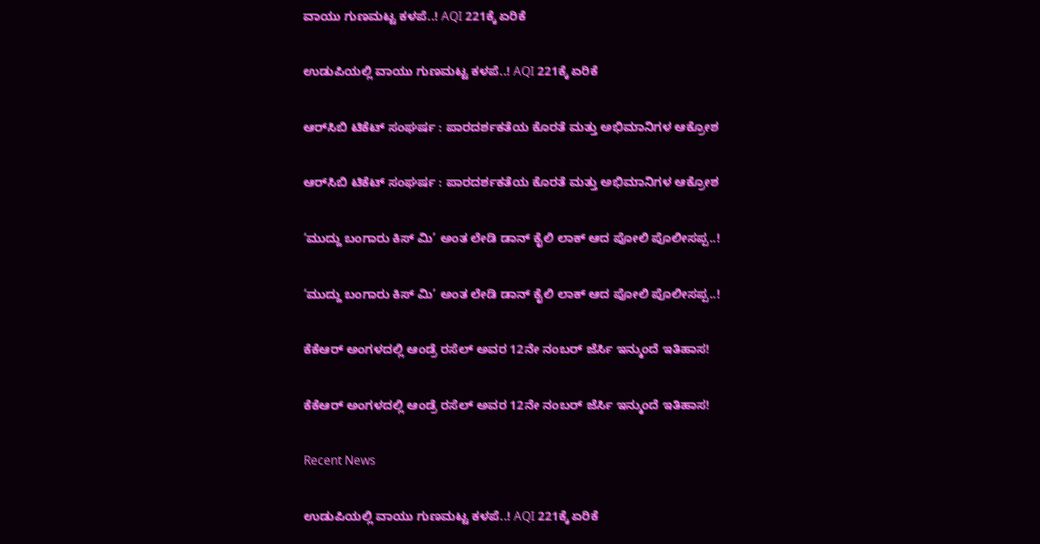ವಾಯು ಗುಣಮಟ್ಟ ಕಳಪೆ..! AQI 221ಕ್ಕೆ ಏರಿಕೆ

ಉಡುಪಿಯಲ್ಲಿ ವಾಯು ಗುಣಮಟ್ಟ ಕಳಪೆ..! AQI 221ಕ್ಕೆ ಏರಿಕೆ

ಆರ್‌ಸಿಬಿ ಟಿಕೆಟ್ ಸಂಘರ್ಷ : ಪಾರದರ್ಶಕತೆಯ ಕೊರತೆ ಮತ್ತು ಅಭಿಮಾನಿಗಳ ಆಕ್ರೋಶ

ಆರ್‌ಸಿಬಿ ಟಿಕೆಟ್ ಸಂಘರ್ಷ : ಪಾರದರ್ಶಕತೆಯ ಕೊರತೆ ಮತ್ತು ಅಭಿಮಾನಿಗಳ ಆಕ್ರೋಶ

‘ಮುದ್ದು ಬಂಗಾರು ಕಿಸ್ ಮಿ’ ಅಂತ ಲೇಡಿ ಡಾನ್‌ ಕೈಲಿ ಲಾಕ್‌ ಆದ ಪೋಲಿ ಪೊಲೀಸಪ್ಪ..!

‘ಮುದ್ದು ಬಂಗಾರು ಕಿಸ್ ಮಿ’ ಅಂತ ಲೇಡಿ ಡಾನ್‌ ಕೈಲಿ ಲಾಕ್‌ ಆದ ಪೋಲಿ ಪೊಲೀಸಪ್ಪ..!

ಕೆಕೆಆರ್ ಅಂಗಳದಲ್ಲಿ ಆಂಡ್ರೆ ರಸೆಲ್ ಅವರ 12ನೇ ನಂಬರ್ ಜೆರ್ಸಿ ಇನ್ಮುಂದೆ ಇತಿಹಾಸ!

ಕೆಕೆಆರ್ ಅಂಗಳದಲ್ಲಿ ಆಂಡ್ರೆ ರಸೆಲ್ ಅವರ 12ನೇ ನಂಬರ್ ಜೆರ್ಸಿ ಇನ್ಮುಂದೆ ಇತಿಹಾಸ!

Recent News

ಉಡುಪಿಯಲ್ಲಿ ವಾಯು ಗುಣಮಟ್ಟ ಕಳಪೆ..! AQI 221ಕ್ಕೆ ಏರಿಕೆ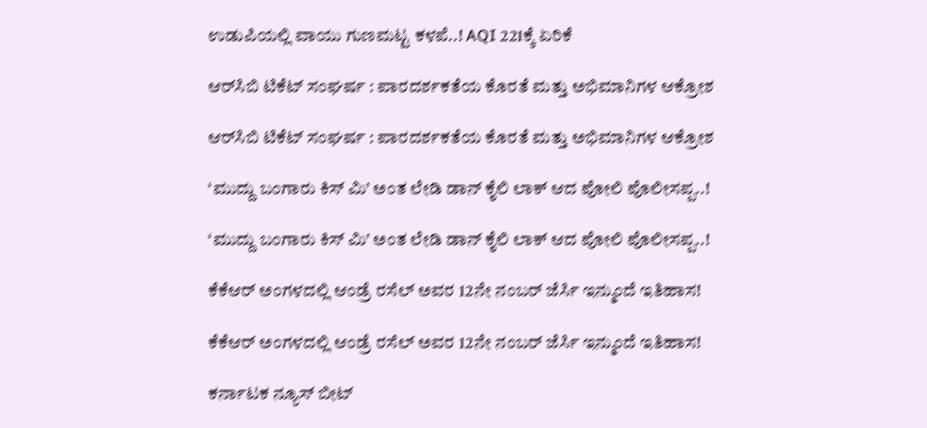ಉಡುಪಿಯಲ್ಲಿ ವಾಯು ಗುಣಮಟ್ಟ ಕಳಪೆ..! AQI 221ಕ್ಕೆ ಏರಿಕೆ

ಆರ್‌ಸಿಬಿ ಟಿಕೆಟ್ ಸಂಘರ್ಷ : ಪಾರದರ್ಶಕತೆಯ ಕೊರತೆ ಮತ್ತು ಅಭಿಮಾನಿಗಳ ಆಕ್ರೋಶ

ಆರ್‌ಸಿಬಿ ಟಿಕೆಟ್ ಸಂಘರ್ಷ : ಪಾರದರ್ಶಕತೆಯ ಕೊರತೆ ಮತ್ತು ಅಭಿಮಾನಿಗಳ ಆಕ್ರೋಶ

‘ಮುದ್ದು ಬಂಗಾರು ಕಿಸ್ ಮಿ’ ಅಂತ ಲೇಡಿ ಡಾನ್‌ ಕೈಲಿ ಲಾಕ್‌ ಆದ ಪೋಲಿ ಪೊಲೀಸಪ್ಪ..!

‘ಮುದ್ದು ಬಂಗಾರು ಕಿಸ್ ಮಿ’ ಅಂತ ಲೇಡಿ ಡಾನ್‌ ಕೈಲಿ ಲಾಕ್‌ ಆದ ಪೋಲಿ ಪೊಲೀಸಪ್ಪ..!

ಕೆಕೆಆರ್ ಅಂಗಳದಲ್ಲಿ ಆಂಡ್ರೆ ರಸೆಲ್ ಅವರ 12ನೇ ನಂಬರ್ ಜೆರ್ಸಿ ಇನ್ಮುಂದೆ ಇತಿಹಾಸ!

ಕೆಕೆಆರ್ ಅಂಗಳದಲ್ಲಿ ಆಂಡ್ರೆ ರಸೆಲ್ ಅವರ 12ನೇ ನಂಬರ್ ಜೆರ್ಸಿ ಇನ್ಮುಂದೆ ಇತಿಹಾಸ!

ಕರ್ನಾಟಕ ನ್ಯೂಸ್ ಬೀಟ್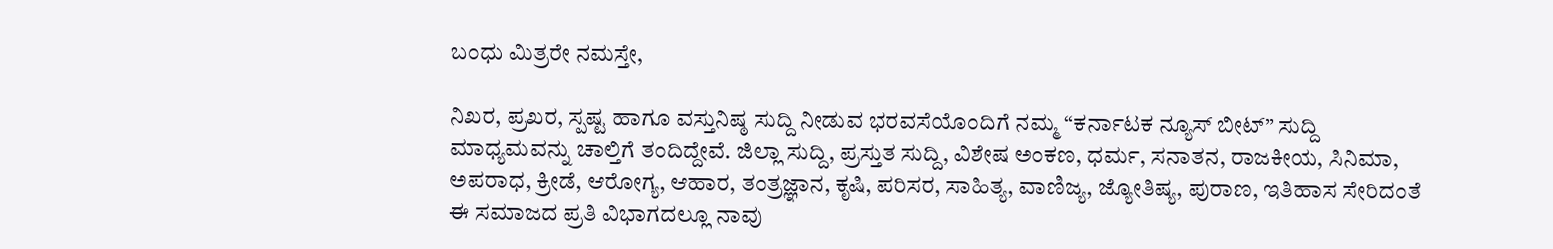ಬಂಧು ಮಿತ್ರರೇ ನಮಸ್ತೇ,

ನಿಖರ, ಪ್ರಖರ, ಸ್ಪಷ್ಟ ಹಾಗೂ ವಸ್ತುನಿಷ್ಠ ಸುದ್ದಿ ನೀಡುವ ಭರವಸೆಯೊಂದಿಗೆ ನಮ್ಮ “ಕರ್ನಾಟಕ ನ್ಯೂಸ್ ಬೀಟ್” ಸುದ್ದಿ ಮಾಧ್ಯಮವನ್ನು ಚಾಲ್ತಿಗೆ ತಂದಿದ್ದೇವೆ. ಜಿಲ್ಲಾ ಸುದ್ದಿ, ಪ್ರಸ್ತುತ ಸುದ್ದಿ, ವಿಶೇಷ ಅಂಕಣ, ಧರ್ಮ, ಸನಾತನ, ರಾಜಕೀಯ, ಸಿನಿಮಾ, ಅಪರಾಧ, ಕ್ರೀಡೆ, ಆರೋಗ್ಯ, ಆಹಾರ, ತಂತ್ರಜ್ಞಾನ, ಕೃಷಿ, ಪರಿಸರ, ಸಾಹಿತ್ಯ, ವಾಣಿಜ್ಯ, ಜ್ಯೋತಿಷ್ಯ, ಪುರಾಣ, ಇತಿಹಾಸ ಸೇರಿದಂತೆ ಈ ಸಮಾಜದ ಪ್ರತಿ ವಿಭಾಗದಲ್ಲೂ ನಾವು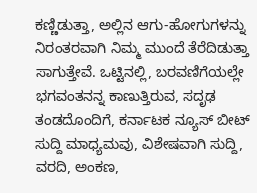ಕಣ್ಣಿಡುತ್ತಾ, ಅಲ್ಲಿನ ಆಗು-ಹೋಗುಗಳನ್ನು ನಿರಂತರವಾಗಿ ನಿಮ್ಮ ಮುಂದೆ ತೆರೆದಿಡುತ್ತಾ ಸಾಗುತ್ತೇವೆ. ಒಟ್ಟಿನಲ್ಲಿ, ಬರವಣಿಗೆಯಲ್ಲೇ ಭಗವಂತನನ್ನ ಕಾಣುತ್ತಿರುವ, ಸದೃಢ ತಂಡದೊಂದಿಗೆ, ಕರ್ನಾಟಕ ನ್ಯೂಸ್ ಬೀಟ್ ಸುದ್ದಿ ಮಾಧ್ಯಮವು, ವಿಶೇಷವಾಗಿ ಸುದ್ದಿ, ವರದಿ, ಅಂಕಣ,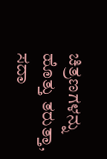ಚಿತ್ರಣಗಳನ್ನು ಹೊತ್ತು ತರುತ್ತಾ, ಸದಾ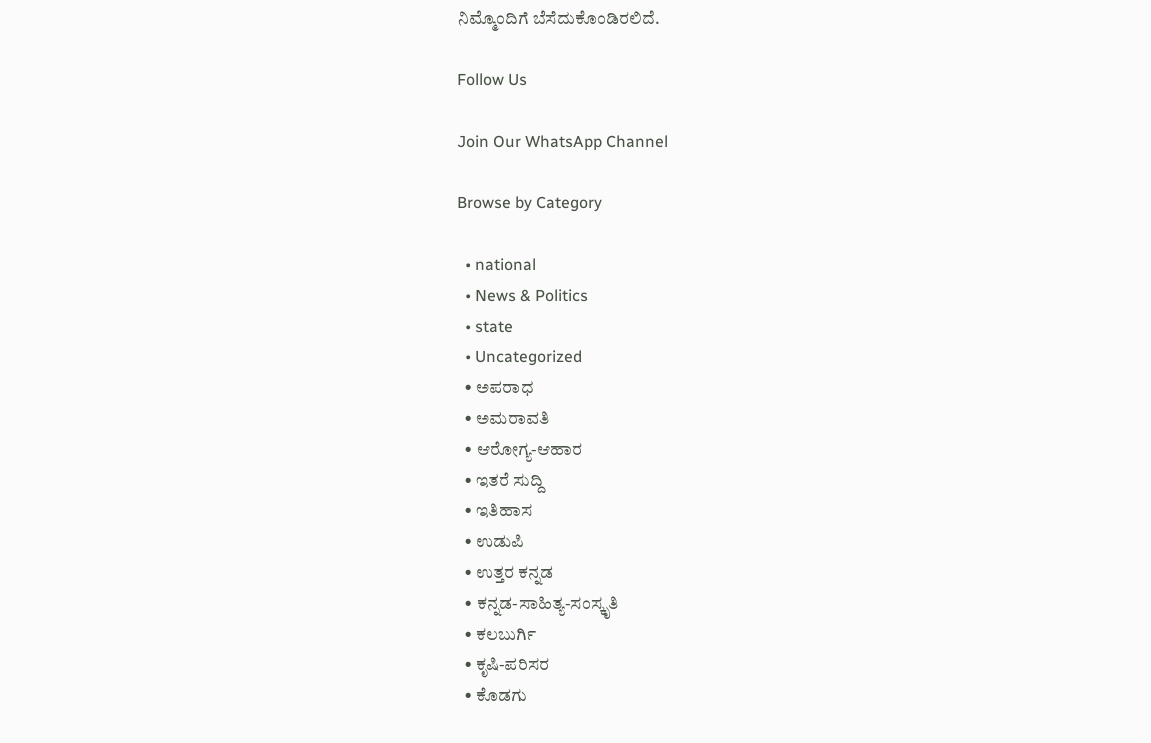ನಿಮ್ಮೊಂದಿಗೆ ಬೆಸೆದುಕೊಂಡಿರಲಿದೆ.

Follow Us

Join Our WhatsApp Channel

Browse by Category

  • national
  • News & Politics
  • state
  • Uncategorized
  • ಅಪರಾಧ
  • ಅಮರಾವತಿ
  • ಆರೋಗ್ಯ-ಆಹಾರ
  • ಇತರೆ ಸುದ್ದಿ
  • ಇತಿಹಾಸ
  • ಉಡುಪಿ
  • ಉತ್ತರ ಕನ್ನಡ
  • ಕನ್ನಡ-ಸಾಹಿತ್ಯ-ಸಂಸ್ಕೃತಿ
  • ಕಲಬುರ್ಗಿ
  • ಕೃಷಿ-ಪರಿಸರ
  • ಕೊಡಗು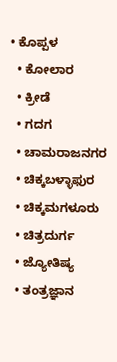• ಕೊಪ್ಪಳ
  • ಕೋಲಾರ
  • ಕ್ರೀಡೆ
  • ಗದಗ
  • ಚಾಮರಾಜನಗರ
  • ಚಿಕ್ಕಬಳ್ಳಾಫುರ
  • ಚಿಕ್ಕಮಗಳೂರು
  • ಚಿತ್ರದುರ್ಗ
  • ಜ್ಯೋತಿಷ್ಯ
  • ತಂತ್ರಜ್ಞಾನ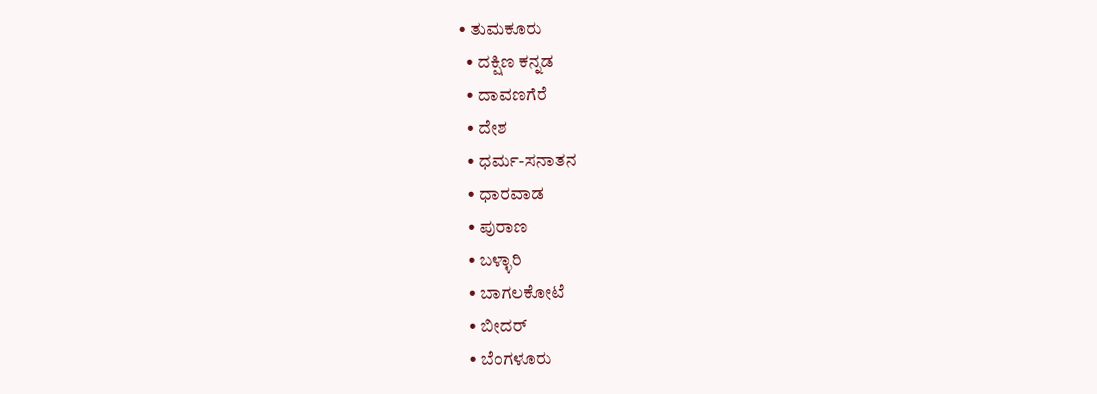• ತುಮಕೂರು
  • ದಕ್ಷಿಣ ಕನ್ನಡ
  • ದಾವಣಗೆರೆ
  • ದೇಶ
  • ಧರ್ಮ-ಸನಾತನ
  • ಧಾರವಾಡ
  • ಪುರಾಣ
  • ಬಳ್ಳಾರಿ
  • ಬಾಗಲಕೋಟೆ
  • ಬೀದರ್
  • ಬೆಂಗಳೂರು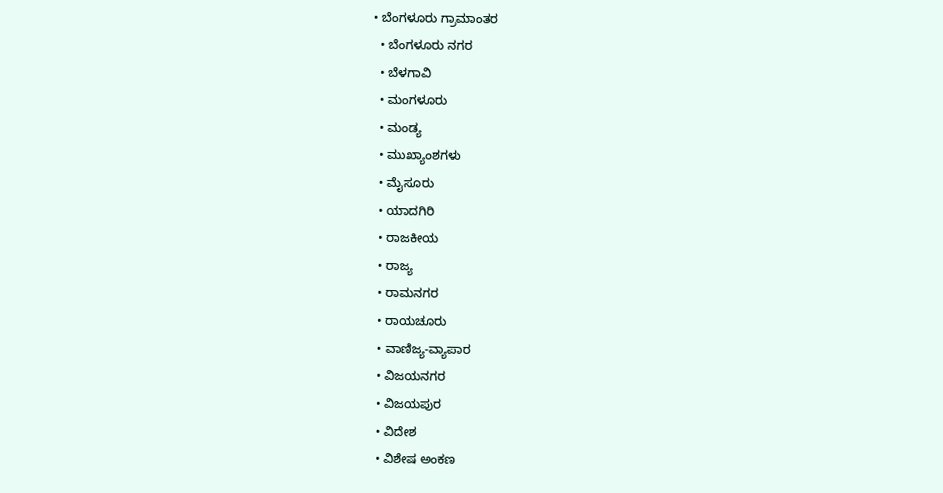• ಬೆಂಗಳೂರು ಗ್ರಾಮಾಂತರ
  • ಬೆಂಗಳೂರು ನಗರ
  • ಬೆಳಗಾವಿ
  • ಮಂಗಳೂರು
  • ಮಂಡ್ಯ
  • ಮುಖ್ಯಾಂಶಗಳು
  • ಮೈಸೂರು
  • ಯಾದಗಿರಿ
  • ರಾಜಕೀಯ
  • ರಾಜ್ಯ
  • ರಾಮನಗರ
  • ರಾಯಚೂರು
  • ವಾಣಿಜ್ಯ-ವ್ಯಾಪಾರ
  • ವಿಜಯನಗರ
  • ವಿಜಯಪುರ
  • ವಿದೇಶ
  • ವಿಶೇಷ ಅಂಕಣ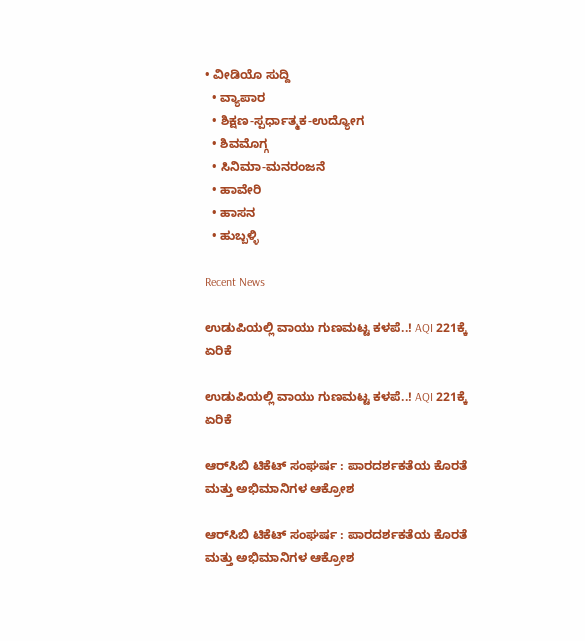• ವೀಡಿಯೊ ಸುದ್ದಿ
  • ವ್ಯಾಪಾರ
  • ಶಿಕ್ಷಣ-ಸ್ಪರ್ಧಾತ್ಮಕ-ಉದ್ಯೋಗ
  • ಶಿವಮೊಗ್ಗ
  • ಸಿನಿಮಾ-ಮನರಂಜನೆ
  • ಹಾವೇರಿ
  • ಹಾಸನ
  • ಹುಬ್ಬಳ್ಳಿ

Recent News

ಉಡುಪಿಯಲ್ಲಿ ವಾಯು ಗುಣಮಟ್ಟ ಕಳಪೆ..! AQI 221ಕ್ಕೆ ಏರಿಕೆ

ಉಡುಪಿಯಲ್ಲಿ ವಾಯು ಗುಣಮಟ್ಟ ಕಳಪೆ..! AQI 221ಕ್ಕೆ ಏರಿಕೆ

ಆರ್‌ಸಿಬಿ ಟಿಕೆಟ್ ಸಂಘರ್ಷ : ಪಾರದರ್ಶಕತೆಯ ಕೊರತೆ ಮತ್ತು ಅಭಿಮಾನಿಗಳ ಆಕ್ರೋಶ

ಆರ್‌ಸಿಬಿ ಟಿಕೆಟ್ ಸಂಘರ್ಷ : ಪಾರದರ್ಶಕತೆಯ ಕೊರತೆ ಮತ್ತು ಅಭಿಮಾನಿಗಳ ಆಕ್ರೋಶ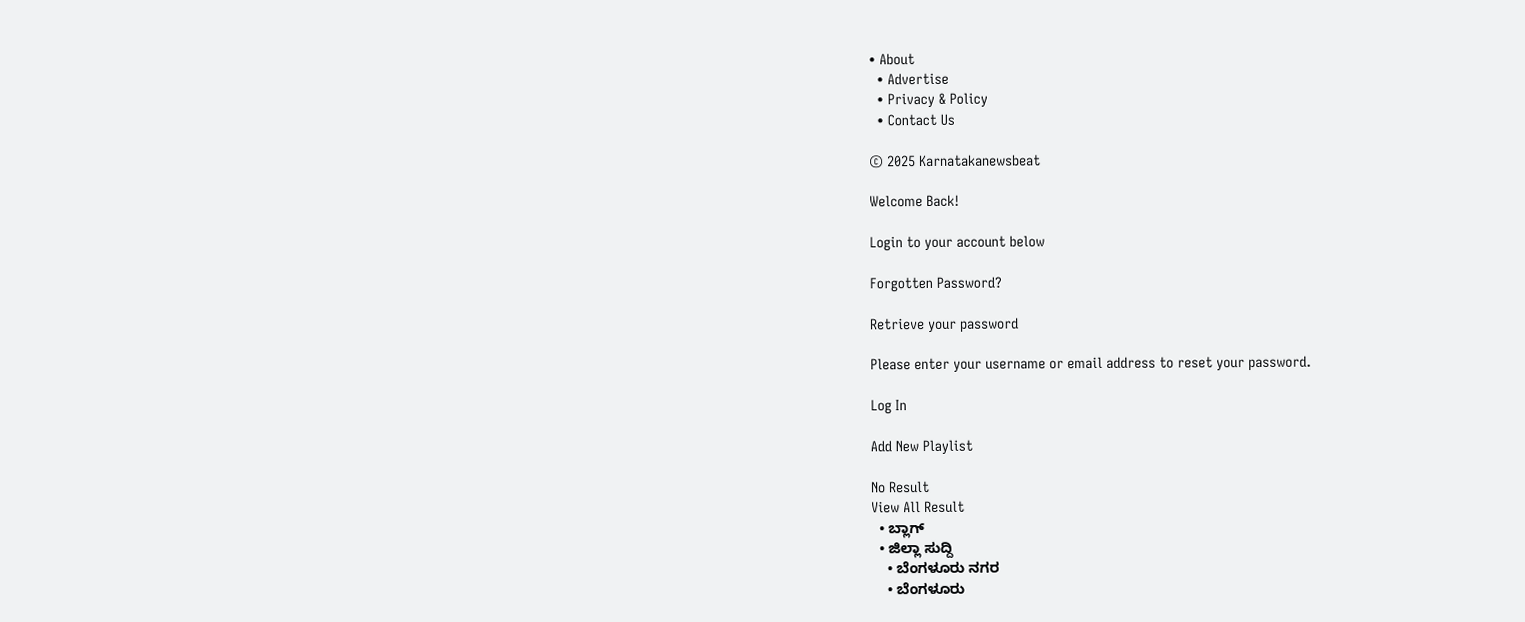• About
  • Advertise
  • Privacy & Policy
  • Contact Us

© 2025 Karnatakanewsbeat

Welcome Back!

Login to your account below

Forgotten Password?

Retrieve your password

Please enter your username or email address to reset your password.

Log In

Add New Playlist

No Result
View All Result
  • ಬ್ಲಾಗ್
  • ಜಿಲ್ಲಾ ಸುದ್ದಿ
    • ಬೆಂಗಳೂರು ನಗರ
    • ಬೆಂಗಳೂರು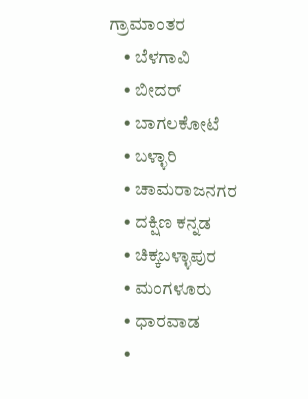ಗ್ರಾಮಾಂತರ
    • ಬೆಳಗಾವಿ
    • ಬೀದರ್
    • ಬಾಗಲಕೋಟೆ
    • ಬಳ್ಳಾರಿ
    • ಚಾಮರಾಜನಗರ
    • ದಕ್ಷಿಣ ಕನ್ನಡ
    • ಚಿಕ್ಕಬಳ್ಳಾಪುರ
    • ಮಂಗಳೂರು
    • ಧಾರವಾಡ
    •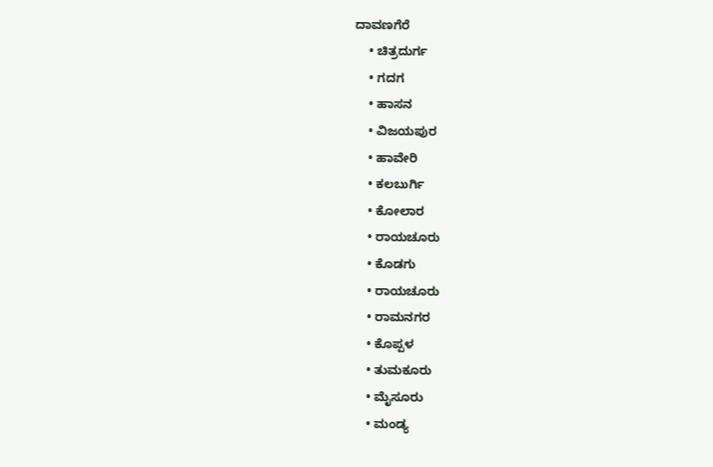ದಾವಣಗೆರೆ
    • ಚಿತ್ರದುರ್ಗ
    • ಗದಗ
    • ಹಾಸನ
    • ವಿಜಯಪುರ
    • ಹಾವೇರಿ
    • ಕಲಬುರ್ಗಿ
    • ಕೋಲಾರ
    • ರಾಯಚೂರು
    • ಕೊಡಗು
    • ರಾಯಚೂರು
    • ರಾಮನಗರ
    • ಕೊಪ್ಪಳ
    • ತುಮಕೂರು
    • ಮೈಸೂರು
    • ಮಂಡ್ಯ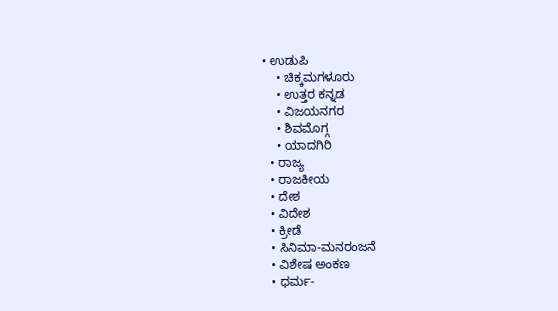• ಉಡುಪಿ
    • ಚಿಕ್ಕಮಗಳೂರು
    • ಉತ್ತರ ಕನ್ನಡ
    • ವಿಜಯನಗರ
    • ಶಿವಮೊಗ್ಗ
    • ಯಾದಗಿರಿ
  • ರಾಜ್ಯ
  • ರಾಜಕೀಯ
  • ದೇಶ
  • ವಿದೇಶ
  • ಕ್ರೀಡೆ
  • ಸಿನಿಮಾ-ಮನರಂಜನೆ
  • ವಿಶೇಷ ಅಂಕಣ
  • ಧರ್ಮ-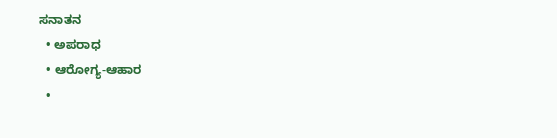ಸನಾತನ
  • ಅಪರಾಧ
  • ಆರೋಗ್ಯ-ಆಹಾರ
  •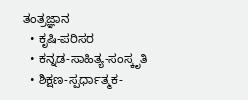ತಂತ್ರಜ್ಞಾನ
  • ಕೃಷಿ-ಪರಿಸರ
  • ಕನ್ನಡ-ಸಾಹಿತ್ಯ-ಸಂಸ್ಕೃತಿ
  • ಶಿಕ್ಷಣ-ಸ್ಪರ್ಧಾತ್ಮಕ-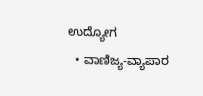ಉದ್ಯೋಗ
  • ವಾಣಿಜ್ಯ-ವ್ಯಾಪಾರ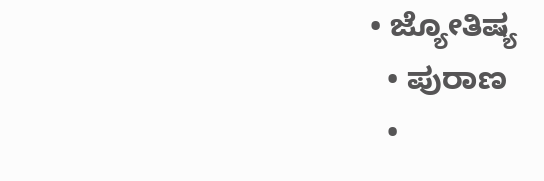• ಜ್ಯೋತಿಷ್ಯ
  • ಪುರಾಣ
  •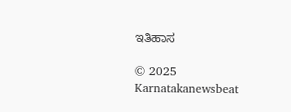ಇತಿಹಾಸ

© 2025 Karnatakanewsbeat